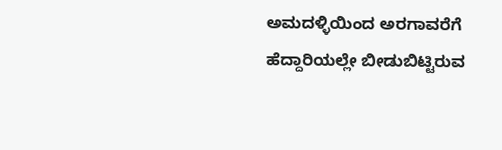ಅಮದಳ್ಳಿಯಿಂದ ಅರಗಾವರೆಗೆ ಹೆದ್ದಾರಿಯಲ್ಲೇ ಬೀಡುಬಿಟ್ಟಿರುವ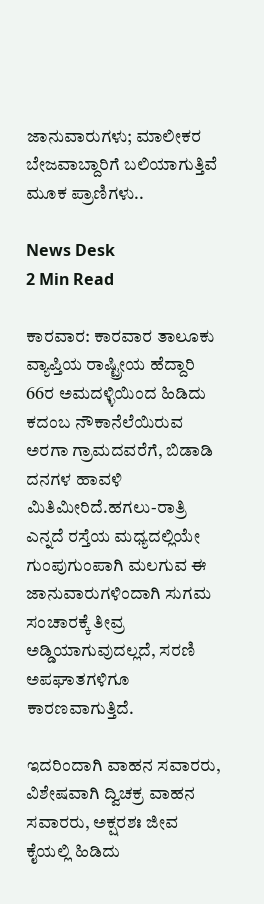ಜಾನುವಾರುಗಳು; ಮಾಲೀಕರ ಬೇಜವಾಬ್ದಾರಿಗೆ ಬಲಿಯಾಗುತ್ತಿವೆ ಮೂಕ ಪ್ರಾಣಿಗಳು..

News Desk
2 Min Read

ಕಾರವಾರ: ಕಾರವಾರ ತಾಲೂಕು ವ್ಯಾಪ್ತಿಯ ರಾಷ್ಟ್ರೀಯ ಹೆದ್ದಾರಿ 66ರ ಅಮದಳ್ಳಿಯಿಂದ ಹಿಡಿದು ಕದಂಬ ನೌಕಾನೆಲೆಯಿರುವ ಅರಗಾ ಗ್ರಾಮದವರೆಗೆ, ಬಿಡಾಡಿ ದನಗಳ ಹಾವಳಿ ಮಿತಿಮೀರಿದೆ.ಹಗಲು-ರಾತ್ರಿ ಎನ್ನದೆ ರಸ್ತೆಯ ಮಧ್ಯದಲ್ಲಿಯೇ ಗುಂಪುಗುಂಪಾಗಿ ಮಲಗುವ ಈ ಜಾನುವಾರುಗಳಿಂದಾಗಿ ಸುಗಮ ಸಂಚಾರಕ್ಕೆ ತೀವ್ರ ಅಡ್ಡಿಯಾಗುವುದಲ್ಲದೆ, ಸರಣಿ ಅಪಘಾತಗಳಿಗೂ ಕಾರಣವಾಗುತ್ತಿದೆ.

ಇದರಿಂದಾಗಿ ವಾಹನ ಸವಾರರು, ವಿಶೇಷವಾಗಿ ದ್ವಿಚಕ್ರ ವಾಹನ ಸವಾರರು, ಅಕ್ಷರಶಃ ಜೀವ ಕೈಯಲ್ಲಿ ಹಿಡಿದು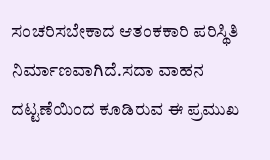ಸಂಚರಿಸಬೇಕಾದ ಆತಂಕಕಾರಿ ಪರಿಸ್ಥಿತಿ ನಿರ್ಮಾಣವಾಗಿದೆ.ಸದಾ ವಾಹನ ದಟ್ಟಣೆಯಿಂದ ಕೂಡಿರುವ ಈ ಪ್ರಮುಖ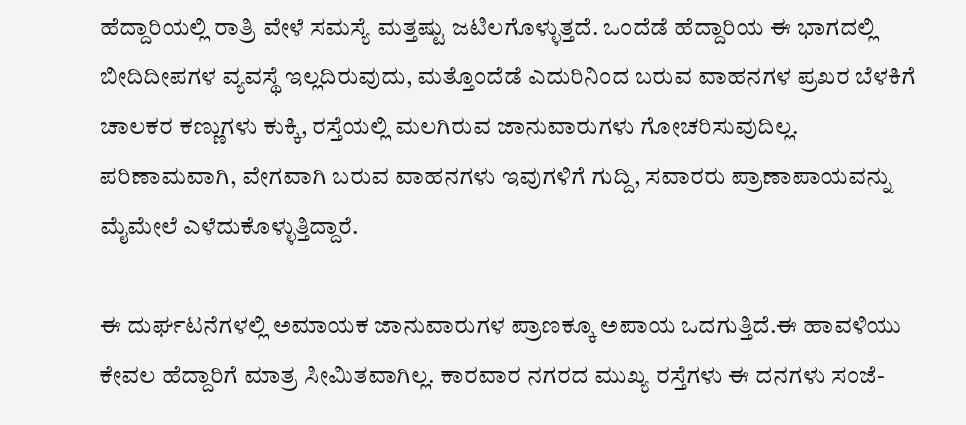ಹೆದ್ದಾರಿಯಲ್ಲಿ ರಾತ್ರಿ ವೇಳೆ ಸಮಸ್ಯೆ ಮತ್ತಷ್ಟು ಜಟಿಲಗೊಳ್ಳುತ್ತದೆ. ಒಂದೆಡೆ ಹೆದ್ದಾರಿಯ ಈ ಭಾಗದಲ್ಲಿ ಬೀದಿದೀಪಗಳ ವ್ಯವಸ್ಥೆ ಇಲ್ಲದಿರುವುದು, ಮತ್ತೊಂದೆಡೆ ಎದುರಿನಿಂದ ಬರುವ ವಾಹನಗಳ ಪ್ರಖರ ಬೆಳಕಿಗೆ ಚಾಲಕರ ಕಣ್ಣುಗಳು ಕುಕ್ಕಿ, ರಸ್ತೆಯಲ್ಲಿ ಮಲಗಿರುವ ಜಾನುವಾರುಗಳು ಗೋಚರಿಸುವುದಿಲ್ಲ. ಪರಿಣಾಮವಾಗಿ, ವೇಗವಾಗಿ ಬರುವ ವಾಹನಗಳು ಇವುಗಳಿಗೆ ಗುದ್ದಿ, ಸವಾರರು ಪ್ರಾಣಾಪಾಯವನ್ನು ಮೈಮೇಲೆ ಎಳೆದುಕೊಳ್ಳುತ್ತಿದ್ದಾರೆ.

ಈ ದುರ್ಘಟನೆಗಳಲ್ಲಿ ಅಮಾಯಕ ಜಾನುವಾರುಗಳ ಪ್ರಾಣಕ್ಕೂ ಅಪಾಯ ಒದಗುತ್ತಿದೆ.ಈ ಹಾವಳಿಯು ಕೇವಲ ಹೆದ್ದಾರಿಗೆ ಮಾತ್ರ ಸೀಮಿತವಾಗಿಲ್ಲ. ಕಾರವಾರ ನಗರದ ಮುಖ್ಯ ರಸ್ತೆಗಳು ಈ ದನಗಳು ಸಂಜೆ-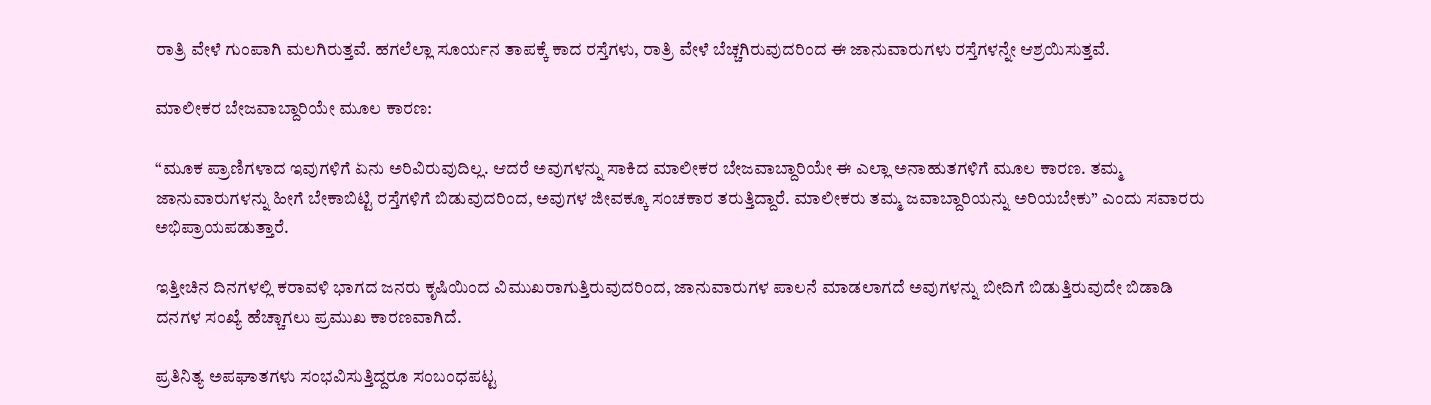ರಾತ್ರಿ ವೇಳೆ ಗುಂಪಾಗಿ ಮಲಗಿರುತ್ತವೆ. ಹಗಲೆಲ್ಲಾ ಸೂರ್ಯನ ತಾಪಕ್ಕೆ ಕಾದ ರಸ್ತೆಗಳು, ರಾತ್ರಿ ವೇಳೆ ಬೆಚ್ಚಗಿರುವುದರಿಂದ ಈ ಜಾನುವಾರುಗಳು ರಸ್ತೆಗಳನ್ನೇ ಆಶ್ರಯಿಸುತ್ತವೆ.

ಮಾಲೀಕರ ಬೇಜವಾಬ್ದಾರಿಯೇ ಮೂಲ ಕಾರಣ:

“ಮೂಕ ಪ್ರಾಣಿಗಳಾದ ಇವುಗಳಿಗೆ ಏನು ಅರಿವಿರುವುದಿಲ್ಲ. ಆದರೆ ಅವುಗಳನ್ನು ಸಾಕಿದ ಮಾಲೀಕರ ಬೇಜವಾಬ್ದಾರಿಯೇ ಈ ಎಲ್ಲಾ ಅನಾಹುತಗಳಿಗೆ ಮೂಲ ಕಾರಣ. ತಮ್ಮ ಜಾನುವಾರುಗಳನ್ನು ಹೀಗೆ ಬೇಕಾಬಿಟ್ಟಿ ರಸ್ತೆಗಳಿಗೆ ಬಿಡುವುದರಿಂದ, ಅವುಗಳ ಜೀವಕ್ಕೂ ಸಂಚಕಾರ ತರುತ್ತಿದ್ದಾರೆ. ಮಾಲೀಕರು ತಮ್ಮ ಜವಾಬ್ದಾರಿಯನ್ನು ಅರಿಯಬೇಕು” ಎಂದು ಸವಾರರು ಅಭಿಪ್ರಾಯಪಡುತ್ತಾರೆ.

ಇತ್ತೀಚಿನ ದಿನಗಳಲ್ಲಿ ಕರಾವಳಿ ಭಾಗದ ಜನರು ಕೃಷಿಯಿಂದ ವಿಮುಖರಾಗುತ್ತಿರುವುದರಿಂದ, ಜಾನುವಾರುಗಳ ಪಾಲನೆ ಮಾಡಲಾಗದೆ ಅವುಗಳನ್ನು ಬೀದಿಗೆ ಬಿಡುತ್ತಿರುವುದೇ ಬಿಡಾಡಿ ದನಗಳ ಸಂಖ್ಯೆ ಹೆಚ್ಚಾಗಲು ಪ್ರಮುಖ ಕಾರಣವಾಗಿದೆ.

ಪ್ರತಿನಿತ್ಯ ಅಪಘಾತಗಳು ಸಂಭವಿಸುತ್ತಿದ್ದರೂ ಸಂಬಂಧಪಟ್ಟ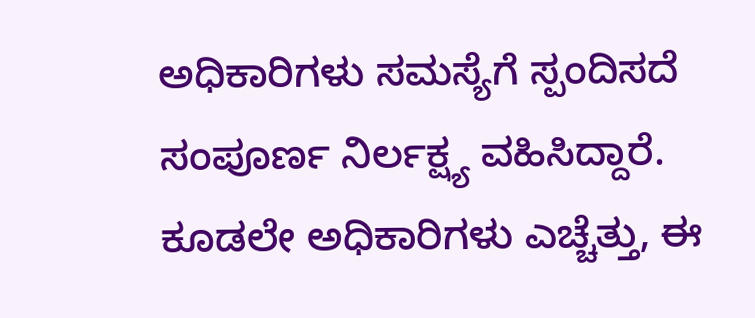ಅಧಿಕಾರಿಗಳು ಸಮಸ್ಯೆಗೆ ಸ್ಪಂದಿಸದೆ ಸಂಪೂರ್ಣ ನಿರ್ಲಕ್ಷ್ಯ ವಹಿಸಿದ್ದಾರೆ. ಕೂಡಲೇ ಅಧಿಕಾರಿಗಳು ಎಚ್ಚೆತ್ತು, ಈ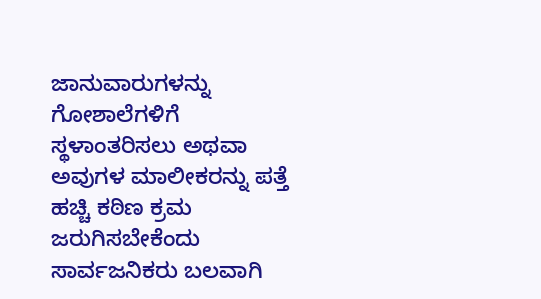ಜಾನುವಾರುಗಳನ್ನು ಗೋಶಾಲೆಗಳಿಗೆ ಸ್ಥಳಾಂತರಿಸಲು ಅಥವಾ ಅವುಗಳ ಮಾಲೀಕರನ್ನು ಪತ್ತೆ ಹಚ್ಚಿ ಕಠಿಣ ಕ್ರಮ ಜರುಗಿಸಬೇಕೆಂದು ಸಾರ್ವಜನಿಕರು ಬಲವಾಗಿ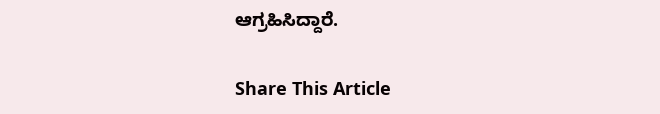ಆಗ್ರಹಿಸಿದ್ದಾರೆ.

Share This Article